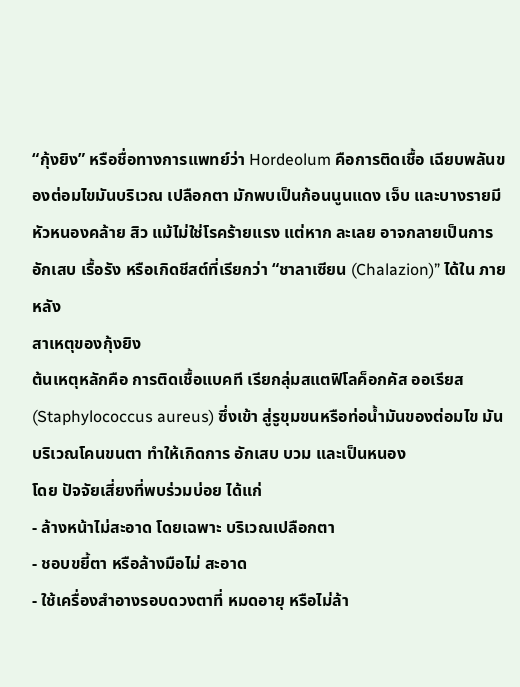“กุ้งยิง” หรือชื่อทางการแพทย์ว่า Hordeolum คือการติดเชื้อ เฉียบพลันของต่อมไขมันบริเวณ เปลือกตา มักพบเป็นก้อนนูนแดง เจ็บ และบางรายมีหัวหนองคล้าย สิว แม้ไม่ใช่โรคร้ายแรง แต่หาก ละเลย อาจกลายเป็นการอักเสบ เรื้อรัง หรือเกิดชีสต์ที่เรียกว่า “ชาลาเซียน (Chalazion)” ได้ใน ภายหลัง
สาเหตุของกุ้งยิง
ต้นเหตุหลักคือ การติดเชื้อแบคที เรียกลุ่มสแตฟิโลค็อกคัส ออเรียส (Staphylococcus aureus) ซึ่งเข้า สู่รูขุมขนหรือท่อน้ำมันของต่อมไข มันบริเวณโคนขนตา ทำให้เกิดการ อักเสบ บวม และเป็นหนอง
โดย ปัจจัยเสี่ยงที่พบร่วมบ่อย ได้แก่
- ล้างหน้าไม่สะอาด โดยเฉพาะ บริเวณเปลือกตา
- ชอบขยี้ตา หรือล้างมือไม่ สะอาด
- ใช้เครื่องสำอางรอบดวงตาที่ หมดอายุ หรือไม่ล้า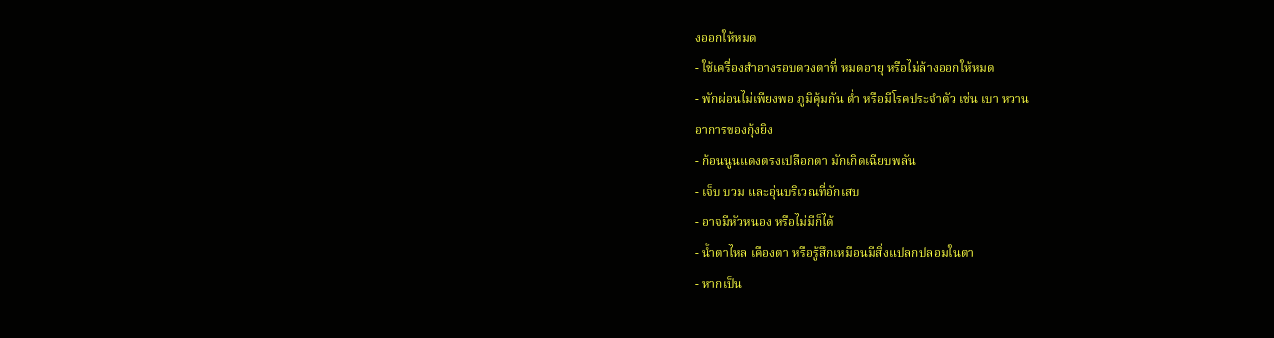งออกให้หมด
- ใช้เครื่องสำอางรอบดวงตาที่ หมดอายุ หรือไม่ล้างออกให้หมด
- พักผ่อนไม่เพียงพอ ภูมิคุ้มกัน ต่ำ หรือมีโรคประจำตัว เช่น เบา หวาน
อาการของกุ้งยิง
- ก้อนนูนแดงตรงเปลือกตา มักเกิดเฉียบพลัน
- เจ็บ บวม และอุ่นบริเวณที่อักเสบ
- อาจมีหัวหนอง หรือไม่มีก็ได้
- น้ำตาไหล เคืองตา หรือรู้สึกเหมือนมีสิ่งแปลกปลอมในตา
- หากเป็น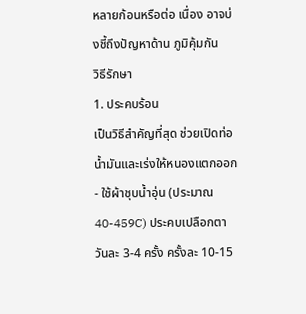หลายก้อนหรือต่อ เนื่อง อาจบ่งชี้ถึงปัญหาด้าน ภูมิคุ้มกัน
วิธีรักษา
1. ประคบร้อน
เป็นวิธีสำคัญที่สุด ช่วยเปิดท่อ น้ำมันและเร่งให้หนองแตกออก
- ใช้ผ้าชุบน้ำอุ่น (ประมาณ 40-459C) ประคบเปลือกตา วันละ 3-4 ครั้ง ครั้งละ 10-15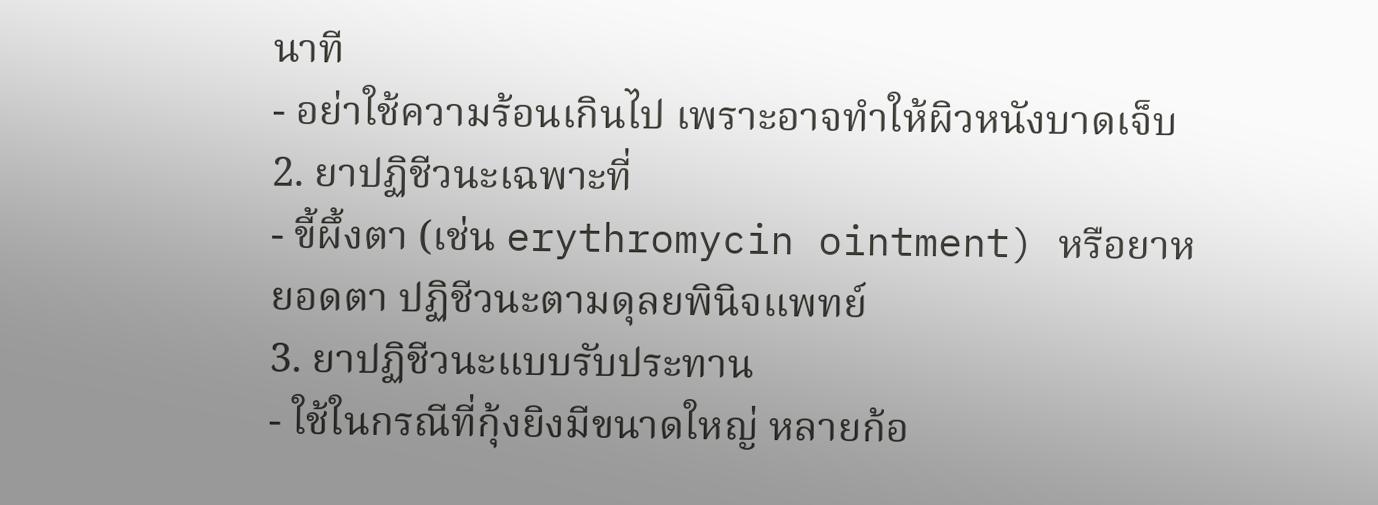นาที
- อย่าใช้ความร้อนเกินไป เพราะอาจทำให้ผิวหนังบาดเจ็บ
2. ยาปฏิชีวนะเฉพาะที่
- ขี้ผึ้งตา (เช่น erythromycin ointment) หรือยาหยอดตา ปฏิชีวนะตามดุลยพินิจแพทย์
3. ยาปฏิชีวนะแบบรับประทาน
- ใช้ในกรณีที่กุ้งยิงมีขนาดใหญ่ หลายก้อ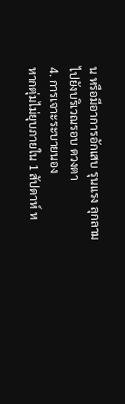น หรือมีอาการอักเสบ รุนแรง ลุกลามไปยังบริเวณรอบ ดวงตา
4. การเจาะระบายนอง
หากตุ่มไม่ยุบภายใน 1 สัปดาห์ ห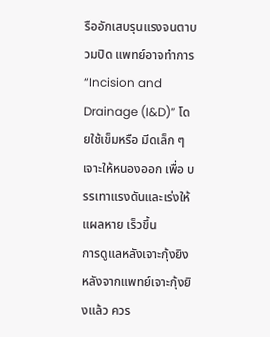รืออักเสบรุนแรงจนตาบวมปิด แพทย์อาจทำการ “Incision and Drainage (I&D)” โดยใช้เข็มหรือ มีดเล็ก ๆ เจาะให้หนองออก เพื่อ บรรเทาแรงดันและเร่งให้แผลหาย เร็วขึ้น
การดูแลหลังเจาะกุ้งยิง
หลังจากแพทย์เจาะกุ้งยิงแล้ว ควร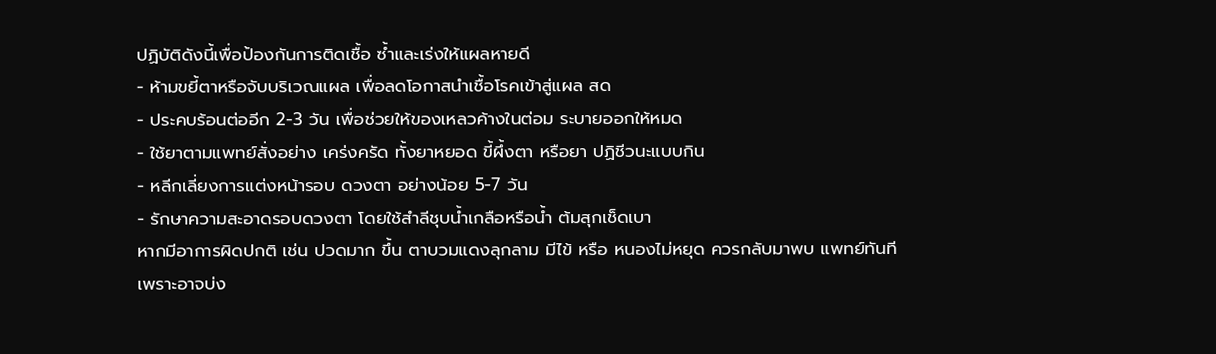ปฏิบัติดังนี้เพื่อป้องกันการติดเชื้อ ซ้ำและเร่งให้แผลหายดี
- ห้ามขยี้ตาหรือจับบริเวณแผล เพื่อลดโอกาสนำเชื้อโรคเข้าสู่แผล สด
- ประคบร้อนต่ออีก 2-3 วัน เพื่อช่วยให้ของเหลวค้างในต่อม ระบายออกให้หมด
- ใช้ยาตามแพทย์สั่งอย่าง เคร่งครัด ทั้งยาหยอด ขี้ผึ้งตา หรือยา ปฏิชีวนะแบบกิน
- หลีกเลี่ยงการแต่งหน้ารอบ ดวงตา อย่างน้อย 5-7 วัน
- รักษาความสะอาดรอบดวงตา โดยใช้สำลีชุบน้ำเกลือหรือน้ำ ต้มสุกเช็ดเบา
หากมีอาการผิดปกติ เช่น ปวดมาก ขึ้น ตาบวมแดงลุกลาม มีไข้ หรือ หนองไม่หยุด ควรกลับมาพบ แพทย์ทันที เพราะอาจบ่ง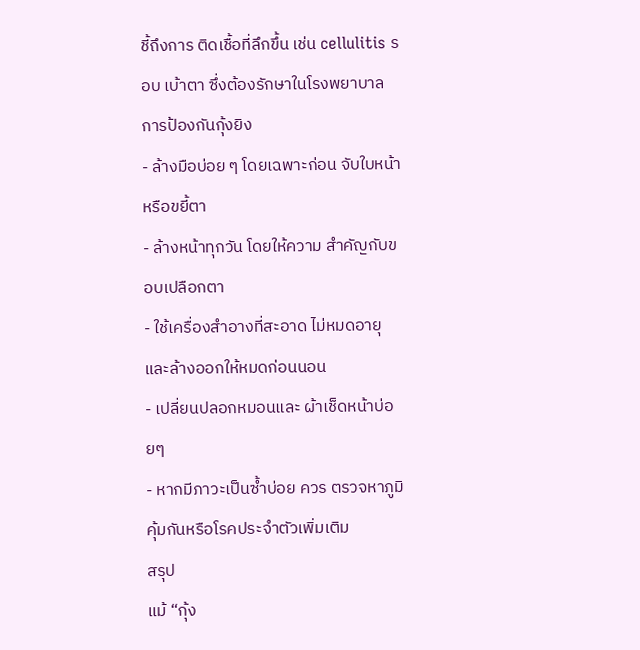ชี้ถึงการ ติดเชื้อที่ลึกขึ้น เช่น cellulitis รอบ เบ้าตา ซึ่งต้องรักษาในโรงพยาบาล
การป้องกันกุ้งยิง
- ล้างมือบ่อย ๆ โดยเฉพาะก่อน จับใบหน้าหรือขยี้ตา
- ล้างหน้าทุกวัน โดยให้ความ สำคัญกับขอบเปลือกตา
- ใช้เครื่องสำอางที่สะอาด ไม่หมดอายุ และล้างออกให้หมดก่อนนอน
- เปลี่ยนปลอกหมอนและ ผ้าเช็ดหน้าบ่อยๆ
- หากมีภาวะเป็นซ้ำบ่อย ควร ตรวจหาภูมิคุ้มกันหรือโรคประจำตัวเพิ่มเติม
สรุป
แม้ “กุ้ง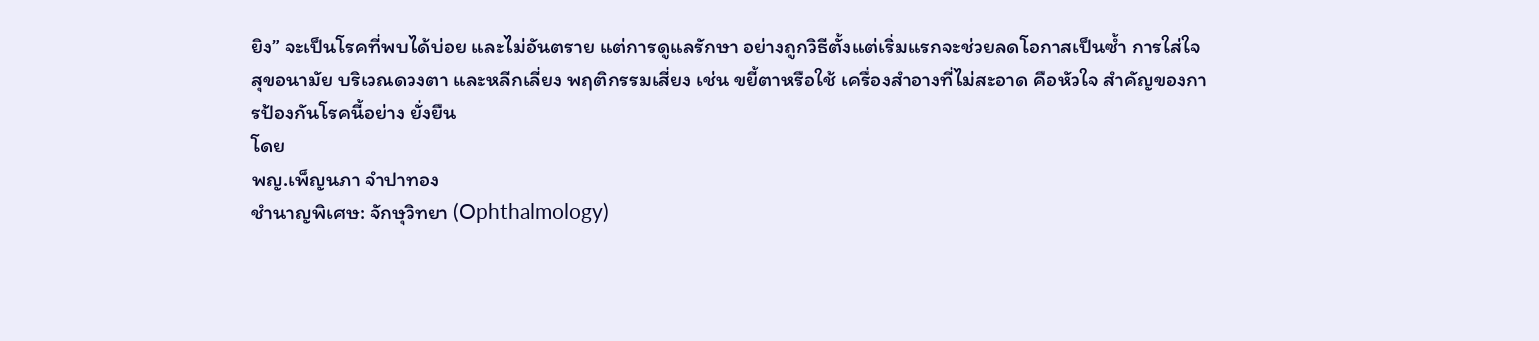ยิง” จะเป็นโรคที่พบได้บ่อย และไม่อันตราย แต่การดูแลรักษา อย่างถูกวิธีตั้งแต่เริ่มแรกจะช่วยลดโอกาสเป็นซ้ำ การใส่ใจสุขอนามัย บริเวณดวงตา และหลีกเลี่ยง พฤติกรรมเสี่ยง เช่น ขยี้ตาหรือใช้ เครื่องสำอางที่ไม่สะอาด คือหัวใจ สำคัญของการป้องกันโรคนี้อย่าง ยั่งยืน
โดย
พญ.เพ็ญนภา จำปาทอง
ชำนาญพิเศษ: จักษุวิทยา (Ophthalmology)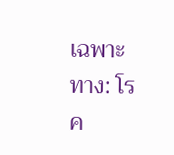เฉพาะทาง: โรค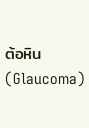ต้อหิน (Glaucoma)